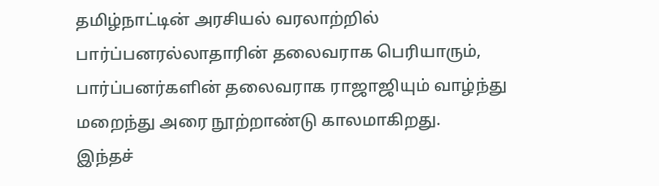தமிழ்நாட்டின் அரசியல் வரலாற்றில் பார்ப்பனரல்லாதாரின் தலைவராக பெரியாரும், பார்ப்பனர்களின் தலைவராக ராஜாஜியும் வாழ்ந்து மறைந்து அரை நூற்றாண்டு காலமாகிறது.
இந்தச்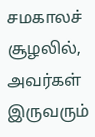சமகாலச் சூழலில், அவர்கள் இருவரும்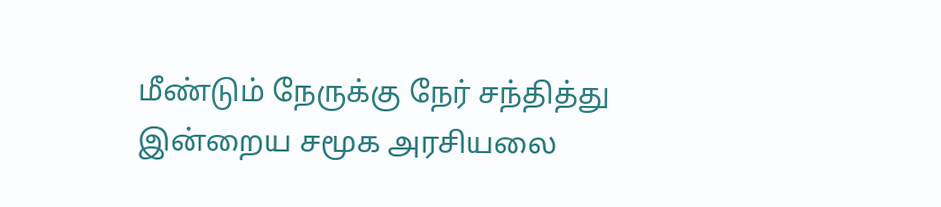மீண்டும் நேருக்கு நேர் சந்தித்து இன்றைய சமூக அரசியலை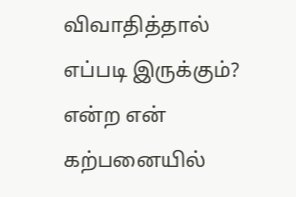விவாதித்தால் எப்படி இருக்கும்? என்ற என் கற்பனையில்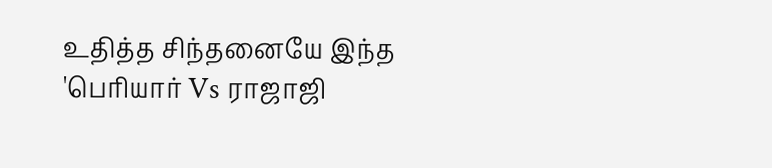உதித்த சிந்தனையே இந்த
'பெரியார் Vs ராஜாஜி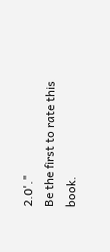2.0'."
Be the first to rate this book.